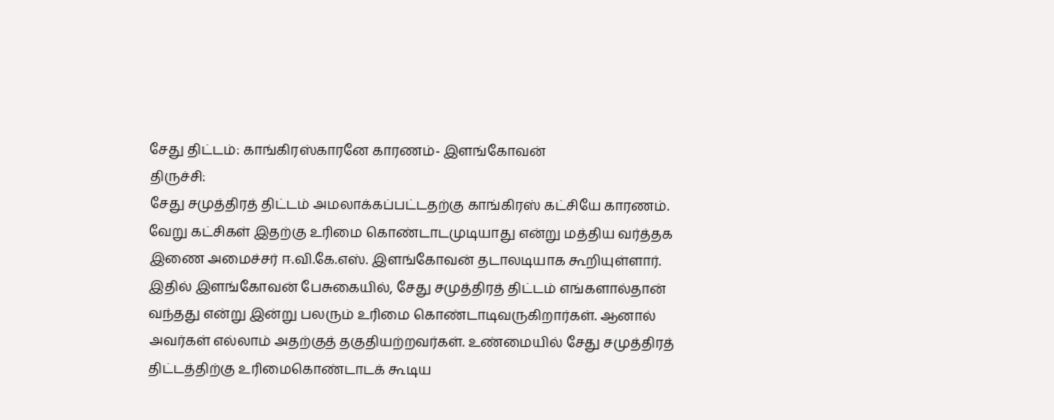சேது திட்டம்: காங்கிரஸ்காரனே காரணம்- இளங்கோவன்
திருச்சி:
சேது சமுத்திரத் திட்டம் அமலாக்கப்பட்டதற்கு காங்கிரஸ் கட்சியே காரணம். வேறு கட்சிகள் இதற்கு உரிமை கொண்டாடமுடியாது என்று மத்திய வர்த்தக இணை அமைச்சர் ஈ.வி.கே.எஸ். இளங்கோவன் தடாலடியாக கூறியுள்ளார்.
இதில் இளங்கோவன் பேசுகையில், சேது சமுத்திரத் திட்டம் எங்களால்தான் வந்தது என்று இன்று பலரும் உரிமை கொண்டாடிவருகிறார்கள். ஆனால் அவர்கள் எல்லாம் அதற்குத் தகுதியற்றவர்கள். உண்மையில் சேது சமுத்திரத் திட்டத்திற்கு உரிமைகொண்டாடக் கூடிய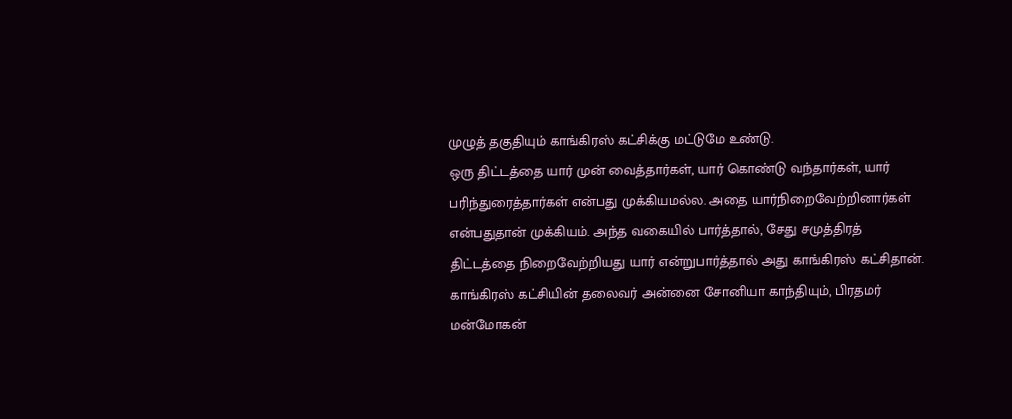முழுத் தகுதியும் காங்கிரஸ் கட்சிக்கு மட்டுமே உண்டு.
ஒரு திட்டத்தை யார் முன் வைத்தார்கள், யார் கொண்டு வந்தார்கள், யார் பரிந்துரைத்தார்கள் என்பது முக்கியமல்ல. அதை யார்நிறைவேற்றினார்கள் என்பதுதான் முக்கியம். அந்த வகையில் பார்த்தால், சேது சமுத்திரத் திட்டத்தை நிறைவேற்றியது யார் என்றுபார்த்தால் அது காங்கிரஸ் கட்சிதான்.
காங்கிரஸ் கட்சியின் தலைவர் அன்னை சோனியா காந்தியும், பிரதமர் மன்மோகன்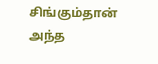சிங்கும்தான் அந்த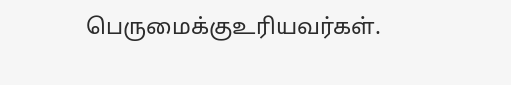பெருமைக்குஉரியவர்கள்.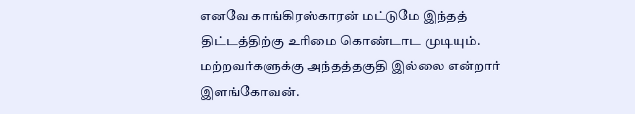எனவே காங்கிரஸ்காரன் மட்டுமே இந்தத் திட்டத்திற்கு உரிமை கொண்டாட முடியும். மற்றவர்களுக்கு அந்தத்தகுதி இல்லை என்றார் இளங்கோவன்.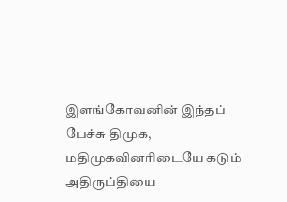இளங்கோவனின் இந்தப் பேச்சு திமுக, மதிமுகவினரிடையே கடும் அதிருப்தியை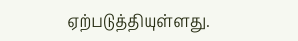ஏற்படுத்தியுள்ளது.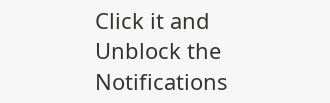Click it and Unblock the Notifications